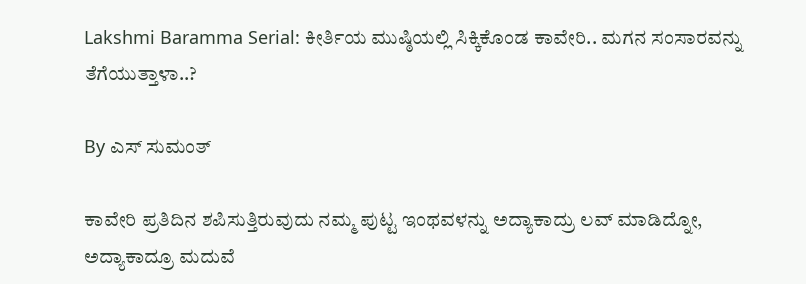Lakshmi Baramma Serial: ಕೀರ್ತಿಯ ಮುಷ್ಠಿಯಲ್ಲಿ ಸಿಕ್ಕಿಕೊಂಡ ಕಾವೇರಿ.. ಮಗನ ಸಂಸಾರವನ್ನು ತೆಗೆಯುತ್ತಾಳಾ..?

By ಎಸ್ ಸುಮಂತ್

ಕಾವೇರಿ ಪ್ರತಿದಿನ ಶಪಿಸುತ್ತಿರುವುದು ನಮ್ಮ ಪುಟ್ಟ ಇಂಥವಳನ್ನು ಅದ್ಯಾಕಾದ್ರು ಲವ್ ಮಾಡಿದ್ನೋ, ಅದ್ಯಾಕಾದ್ರೂ ಮದುವೆ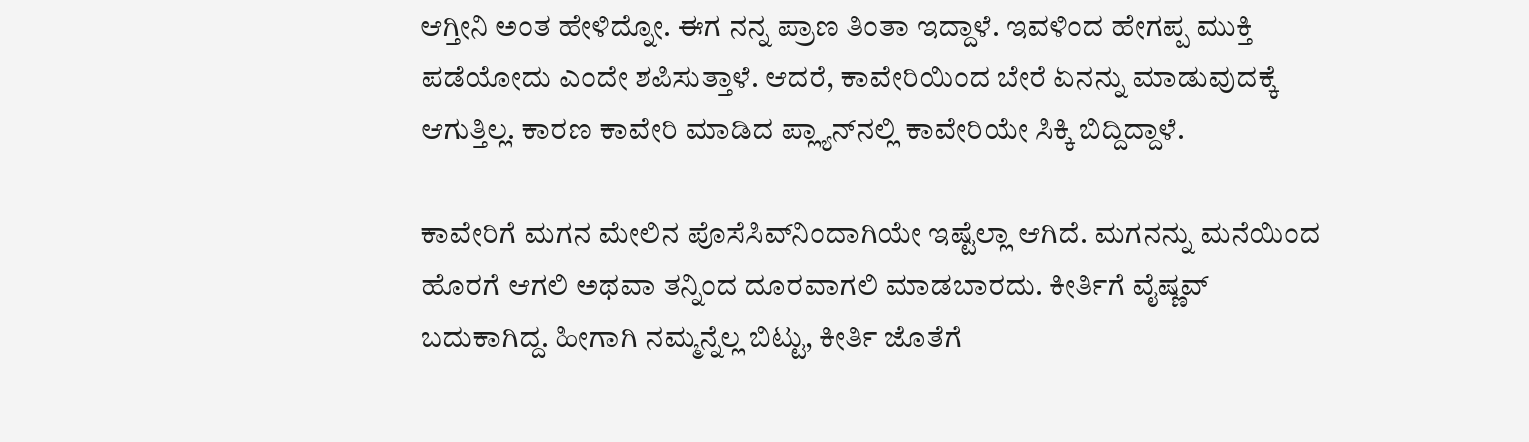ಆಗ್ತೀನಿ ಅಂತ ಹೇಳಿದ್ನೋ. ಈಗ ನನ್ನ ಪ್ರಾಣ ತಿಂತಾ ಇದ್ದಾಳೆ. ಇವಳಿಂದ ಹೇಗಪ್ಪ ಮುಕ್ತಿ ಪಡೆಯೋದು ಎಂದೇ ಶಪಿಸುತ್ತಾಳೆ. ಆದರೆ, ಕಾವೇರಿಯಿಂದ ಬೇರೆ ಏನನ್ನು ಮಾಡುವುದಕ್ಕೆ ಆಗುತ್ತಿಲ್ಲ. ಕಾರಣ ಕಾವೇರಿ ಮಾಡಿದ ಪ್ಲ್ಯಾನ್‌ನಲ್ಲಿ ಕಾವೇರಿಯೇ ಸಿಕ್ಕಿ ಬಿದ್ದಿದ್ದಾಳೆ.

ಕಾವೇರಿಗೆ ಮಗನ ಮೇಲಿನ ಪೊಸೆಸಿವ್‌ನಿಂದಾಗಿಯೇ ಇಷ್ಟೆಲ್ಲಾ ಆಗಿದೆ. ಮಗನನ್ನು ಮನೆಯಿಂದ ಹೊರಗೆ ಆಗಲಿ ಅಥವಾ ತನ್ನಿಂದ ದೂರವಾಗಲಿ ಮಾಡಬಾರದು. ಕೀರ್ತಿಗೆ ವೈಷ್ಣವ್ ಬದುಕಾಗಿದ್ದ. ಹೀಗಾಗಿ ನಮ್ಮನ್ನೆಲ್ಲ ಬಿಟ್ಟು, ಕೀರ್ತಿ ಜೊತೆಗೆ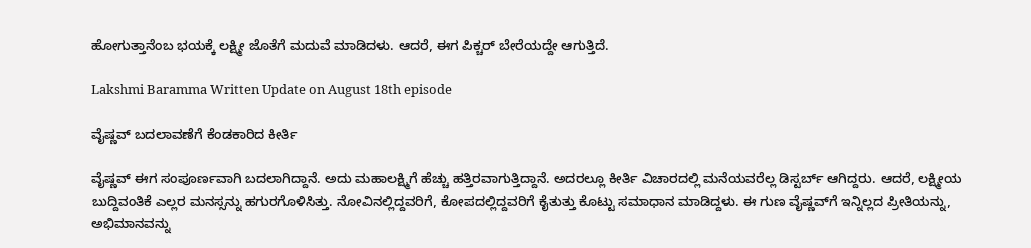ಹೋಗುತ್ತಾನೆಂಬ ಭಯಕ್ಕೆ ಲಕ್ಷ್ಮೀ ಜೊತೆಗೆ ಮದುವೆ ಮಾಡಿದಳು. ಆದರೆ, ಈಗ ಪಿಕ್ಚರ್ ಬೇರೆಯದ್ದೇ ಆಗುತ್ತಿದೆ.

Lakshmi Baramma Written Update on August 18th episode

ವೈಷ್ಣವ್ ಬದಲಾವಣೆಗೆ ಕೆಂಡಕಾರಿದ ಕೀರ್ತಿ

ವೈಷ್ಣವ್ ಈಗ ಸಂಪೂರ್ಣವಾಗಿ ಬದಲಾಗಿದ್ದಾನೆ. ಅದು ಮಹಾಲಕ್ಷ್ಮಿಗೆ ಹೆಚ್ಚು ಹತ್ತಿರವಾಗುತ್ತಿದ್ದಾನೆ. ಅದರಲ್ಲೂ ಕೀರ್ತಿ ವಿಚಾರದಲ್ಲಿ ಮನೆಯವರೆಲ್ಲ ಡಿಸ್ಟರ್ಬ್ ಆಗಿದ್ದರು. ಆದರೆ, ಲಕ್ಷ್ಮೀಯ ಬುದ್ದಿವಂತಿಕೆ ಎಲ್ಲರ ಮನಸ್ಸನ್ನು ಹಗುರಗೊಳಿಸಿತ್ತು. ನೋವಿನಲ್ಲಿದ್ದವರಿಗೆ, ಕೋಪದಲ್ಲಿದ್ದವರಿಗೆ ಕೈತುತ್ತು ಕೊಟ್ಟು ಸಮಾಧಾನ ಮಾಡಿದ್ದಳು. ಈ ಗುಣ ವೈಷ್ಣವ್‌ಗೆ ಇನ್ನಿಲ್ಲದ ಪ್ರೀತಿಯನ್ನು, ಅಭಿಮಾನವನ್ನು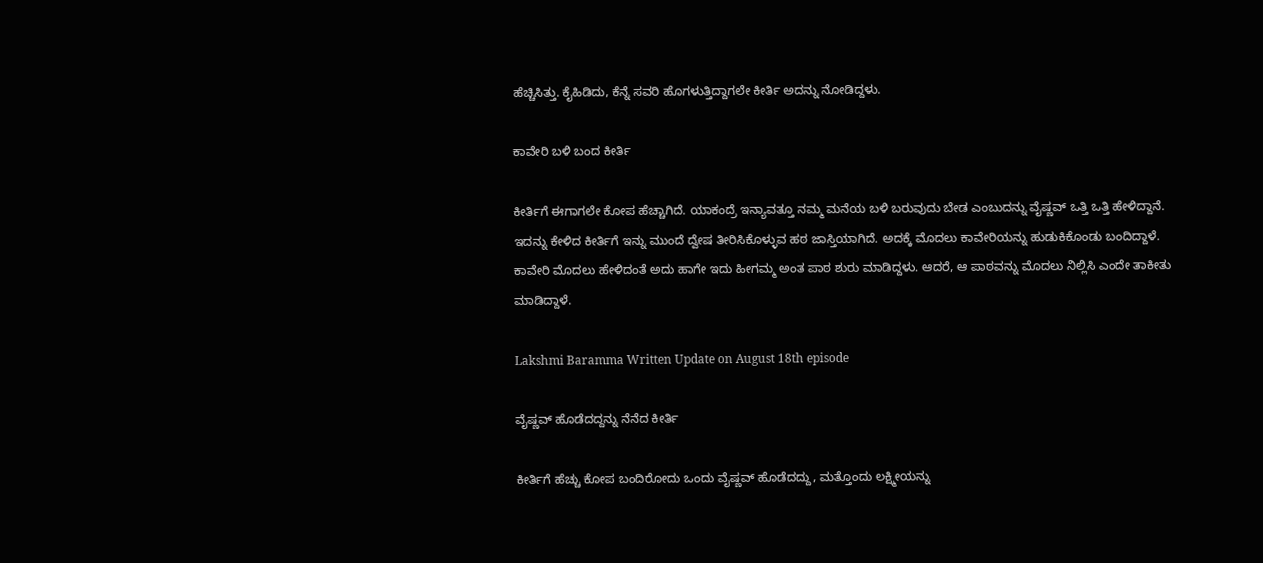ಹೆಚ್ಚಿಸಿತ್ತು. ಕೈಹಿಡಿದು, ಕೆನ್ನೆ ಸವರಿ ಹೊಗಳುತ್ತಿದ್ದಾಗಲೇ ಕೀರ್ತಿ ಅದನ್ನು ನೋಡಿದ್ದಳು.

ಕಾವೇರಿ ಬಳಿ ಬಂದ ಕೀರ್ತಿ

ಕೀರ್ತಿಗೆ ಈಗಾಗಲೇ ಕೋಪ ಹೆಚ್ಚಾಗಿದೆ. ಯಾಕಂದ್ರೆ ಇನ್ಯಾವತ್ತೂ ನಮ್ಮ‌ ಮನೆಯ ಬಳಿ ಬರುವುದು ಬೇಡ ಎಂಬುದನ್ನು ವೈಷ್ಣವ್ ಒತ್ತಿ ಒತ್ತಿ ಹೇಳಿದ್ದಾನೆ. ಇದನ್ನು ಕೇಳಿದ ಕೀರ್ತಿಗೆ ಇನ್ನು ಮುಂದೆ ದ್ವೇಷ ತೀರಿಸಿಕೊಳ್ಳುವ ಹಠ ಜಾಸ್ತಿಯಾಗಿದೆ. ಅದಕ್ಕೆ ಮೊದಲು ಕಾವೇರಿಯನ್ನು ಹುಡುಕಿಕೊಂಡು ಬಂದಿದ್ದಾಳೆ. ಕಾವೇರಿ ಮೊದಲು ಹೇಳಿದಂತೆ ಅದು ಹಾಗೇ ಇದು ಹೀಗಮ್ಮ ಅಂತ ಪಾಠ ಶುರು ಮಾಡಿದ್ದಳು. ಆದರೆ, ಆ‌ ಪಾಠವನ್ನು ಮೊದಲು ನಿಲ್ಲಿಸಿ ಎಂದೇ ತಾಕೀತು ಮಾಡಿದ್ದಾಳೆ.

Lakshmi Baramma Written Update on August 18th episode

ವೈಷ್ಣವ್ ಹೊಡೆದದ್ದನ್ನು ನೆನೆದ ಕೀರ್ತಿ

ಕೀರ್ತಿಗೆ ಹೆಚ್ಚು ಕೋಪ ಬಂದಿರೋದು ಒಂದು ವೈಷ್ಣವ್ ಹೊಡೆದದ್ದು, ಮತ್ತೊಂದು ಲಕ್ಷ್ಮೀಯನ್ನು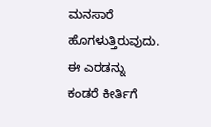ಮನಸಾರೆ ಹೊಗಳುತ್ತಿರುವುದು. ಈ ಎರಡನ್ನು ಕಂಡರೆ ಕೀರ್ತಿಗೆ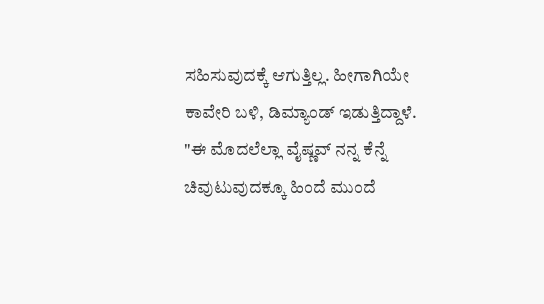ಸಹಿಸುವುದಕ್ಕೆ ಆಗುತ್ತಿಲ್ಲ. ಹೀಗಾಗಿಯೇ ಕಾವೇರಿ ಬಳಿ, ಡಿಮ್ಯಾಂಡ್ ಇಡುತ್ತಿದ್ದಾಳೆ. "ಈ ಮೊದಲೆಲ್ಲಾ ವೈಷ್ಣವ್ ನನ್ನ ಕೆನ್ನೆ ಚಿವುಟುವುದಕ್ಕೂ ಹಿಂದೆ‌ ಮುಂದೆ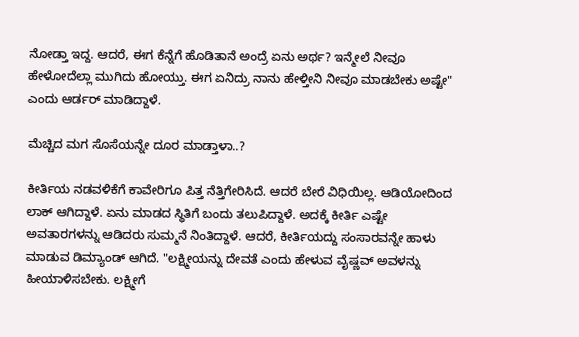ನೋಡ್ತಾ ಇದ್ದ. ಆದರೆ, ಈಗ ಕೆನ್ನೆಗೆ ಹೊಡಿತಾನೆ ಅಂದ್ರೆ ಏನು ಅರ್ಥ? ಇನ್ಮೇಲೆ ನೀವೂ ಹೇಳೋದೆಲ್ಲಾ ಮುಗಿದು ಹೋಯ್ತು. ಈಗ ಏನಿದ್ರು ನಾನು ಹೇಳ್ತೀನಿ ನೀವೂ ಮಾಡಬೇಕು ಅಷ್ಟೇ" ಎಂದು ಆರ್ಡರ್ ಮಾಡಿದ್ದಾಳೆ.

ಮೆಚ್ಚಿದ ಮಗ ಸೊಸೆಯನ್ನೇ ದೂರ ಮಾಡ್ತಾಳಾ..?

ಕೀರ್ತಿಯ ನಡವಳಿಕೆಗೆ ಕಾವೇರಿಗೂ ಪಿತ್ತ ನೆತ್ತಿಗೇರಿಸಿದೆ. ಆದರೆ ಬೇರೆ ವಿಧಿಯಿಲ್ಲ. ಆಡಿಯೋದಿಂದ ಲಾಕ್ ಆಗಿದ್ದಾಳೆ. ಏನು ಮಾಡದ ಸ್ಥಿತಿಗೆ ಬಂದು ತಲುಪಿದ್ದಾಳೆ. ಅದಕ್ಕೆ ಕೀರ್ತಿ ಎಷ್ಟೇ ಅವತಾರಗಳನ್ನು ಆಡಿದರು ಸುಮ್ಮನೆ ನಿಂತಿದ್ದಾಳೆ. ಆದರೆ, ಕೀರ್ತಿಯದ್ದು ಸಂಸಾರವನ್ನೇ ಹಾಳು ಮಾಡುವ ಡಿಮ್ಯಾಂಡ್ ಆಗಿದೆ. "ಲಕ್ಷ್ಮೀಯನ್ನು ದೇವತೆ ಎಂದು ಹೇಳುವ ವೈಷ್ಣವ್ ಅವಳನ್ನು ಹೀಯಾಳಿಸಬೇಕು. ಲಕ್ಷ್ಮೀಗೆ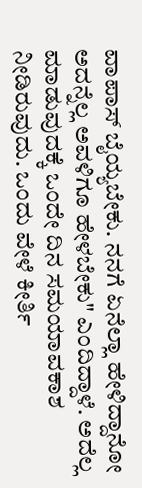ವಾಪಾಸ್ ಬೈಯ್ಯಬೇಕು. ನನಗೆ ಏನೆಲ್ಲಾ ಹೇಳಿದ್ದಾನೋ ಅದನ್ನೆಲ್ಲ ಅವಳಿಗೂ ಹೇಳಬೇಕು" ಎಂದಿದ್ದಾಳೆ. ಅದೆಲ್ಲ ಮಾಡುವುದಕ್ಕೆ‌ ಒಂದೇ ದಿನ ಸಮಯಾವಕಾಶ ನೀಡಿರುವುದು. ಒಂದು ವೇಳೆ ಕೀರ್ತಿ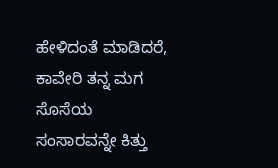ಹೇಳಿದಂತೆ ಮಾಡಿದರೆ, ಕಾವೇರಿ ತನ್ನ ಮಗ ಸೊಸೆಯ ಸಂಸಾರವನ್ನೇ ಕಿತ್ತು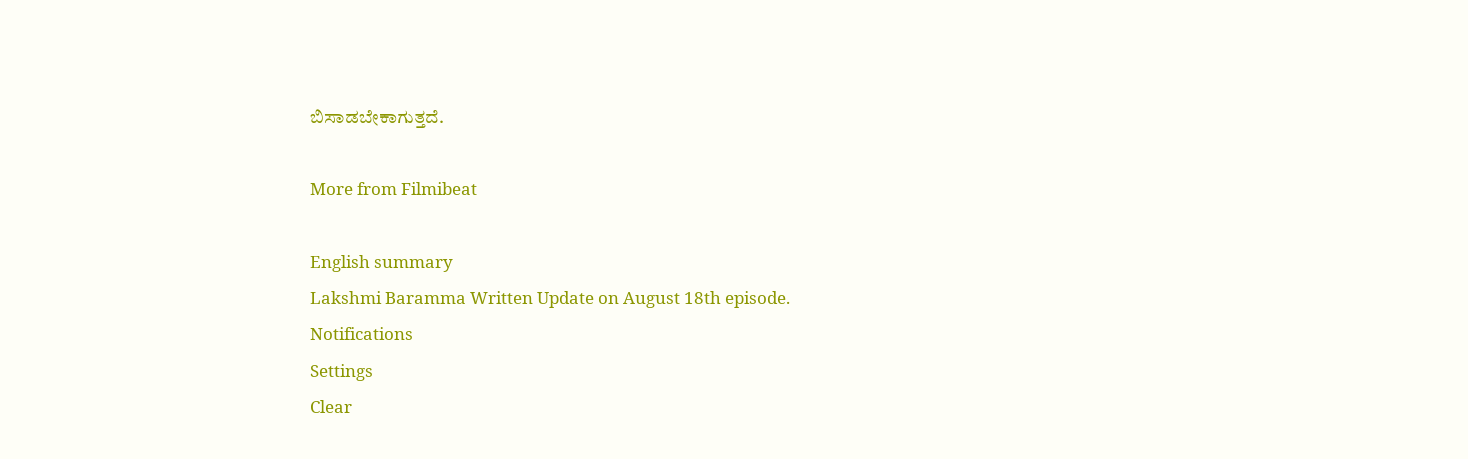ಬಿಸಾಡಬೇಕಾಗುತ್ತದೆ.

More from Filmibeat

English summary
Lakshmi Baramma Written Update on August 18th episode.
Notifications
Settings
Clear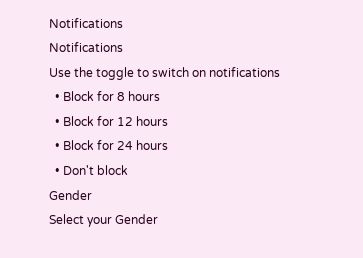Notifications
Notifications
Use the toggle to switch on notifications
  • Block for 8 hours
  • Block for 12 hours
  • Block for 24 hours
  • Don't block
Gender
Select your Gender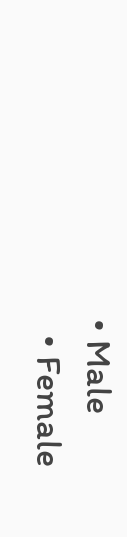• Male
  • Female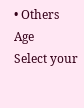• Others
Age
Select your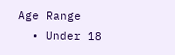Age Range
  • Under 18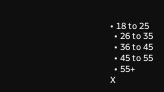• 18 to 25
  • 26 to 35
  • 36 to 45
  • 45 to 55
  • 55+
X